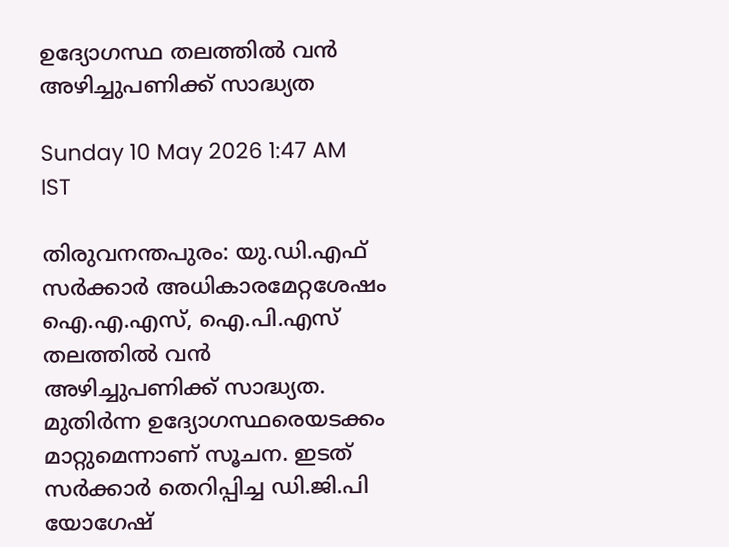ഉദ്യോഗസ്ഥ തലത്തിൽ വൻ അഴിച്ചുപണിക്ക് സാദ്ധ്യത

Sunday 10 May 2026 1:47 AM IST

തിരുവനന്തപുരം: യു.ഡി.എഫ് സർക്കാർ അധികാരമേറ്റശേഷം ഐ.എ.എസ്, ഐ.പി.എസ് തലത്തിൽ വൻ അഴിച്ചുപണിക്ക് സാദ്ധ്യത. മുതിർന്ന ഉദ്യോഗസ്ഥരെയടക്കം മാറ്റുമെന്നാണ് സൂചന. ഇടത് സർക്കാർ തെറിപ്പിച്ച ഡി.ജി.പി യോഗേഷ്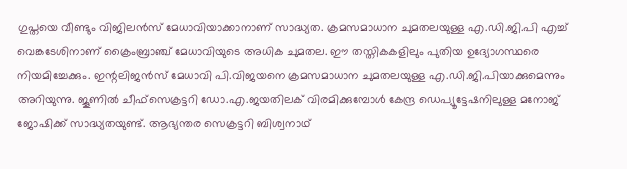ഗുപ്തയെ വീണ്ടും വിജിലൻസ് മേധാവിയാക്കാനാണ് സാദ്ധ്യത. ക്രമസമാധാന ചുമതലയുള്ള എ.ഡി.ജി.പി എച്ച് വെങ്കടേശിനാണ് ക്രൈംബ്രാഞ്ച് മേധാവിയുടെ അധിക ചുമതല. ഈ തസ്തികകളിലും പുതിയ ഉദ്യോഗസ്ഥരെ നിയമിച്ചേക്കും. ഇന്റലിജൻസ് മേധാവി പി.വിജയനെ ക്രമസമാധാന ചുമതലയുള്ള എ.ഡി.ജി.പിയാക്കുമെന്നും അറിയുന്നു. ജൂണിൽ ചീഫ്സെക്രട്ടറി ഡോ.എ.ജയതിലക് വിരമിക്കുമ്പോൾ കേന്ദ്ര ഡെപ്യൂട്ടേഷനിലുള്ള മനോജ് ജോഷിക്ക് സാദ്ധ്യതയുണ്ട്. ആഭ്യന്തര സെക്രട്ടറി ബിശ്വനാഥ്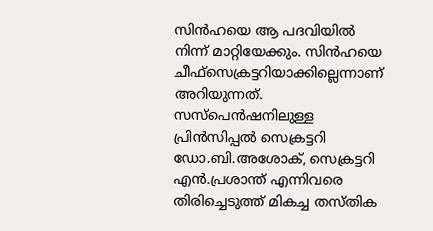സിൻഹയെ ആ പദവിയിൽ നിന്ന് മാറ്റിയേക്കും. സിൻഹയെ ചീഫ്സെക്രട്ടറിയാക്കില്ലെന്നാണ് അറിയുന്നത്. സസ്പെൻഷനിലുള്ള പ്രിൻസിപ്പൽ സെക്രട്ടറി ഡോ.ബി.അശോക്, സെക്രട്ടറി എൻ.പ്രശാന്ത് എന്നിവരെ തിരിച്ചെടുത്ത് മികച്ച തസ്തിക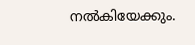നൽകിയേക്കും.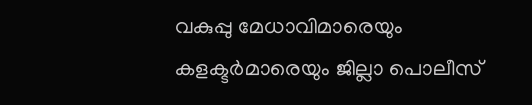വകുപ്പു മേധാവിമാരെയും കളക്ടർമാരെയും ജില്ലാ പൊലീസ്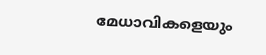മേധാവികളെയും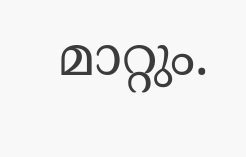മാറ്റും.